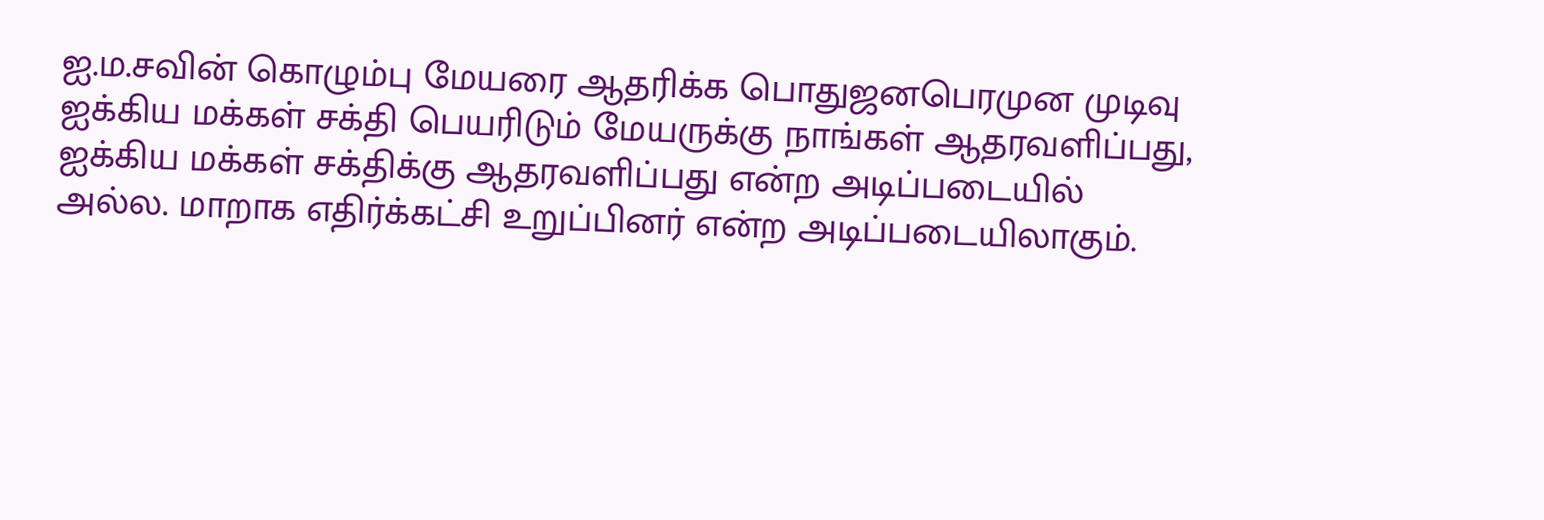ஐ.ம.சவின் கொழும்பு மேயரை ஆதரிக்க பொதுஜனபெரமுன முடிவு
ஐக்கிய மக்கள் சக்தி பெயரிடும் மேயருக்கு நாங்கள் ஆதரவளிப்பது, ஐக்கிய மக்கள் சக்திக்கு ஆதரவளிப்பது என்ற அடிப்படையில் அல்ல. மாறாக எதிர்க்கட்சி உறுப்பினர் என்ற அடிப்படையிலாகும்.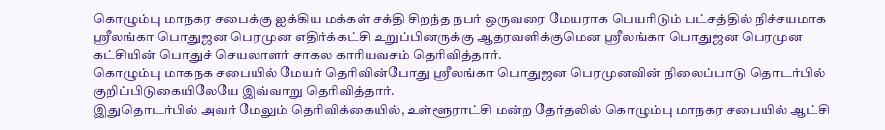கொழும்பு மாநகர சபைக்கு ஐக்கிய மக்கள் சக்தி சிறந்த நபர் ஒருவரை மேயராக பெயரிடும் பட்சத்தில் நிச்சயமாக ஸ்ரீலங்கா பொதுஜன பெரமுன எதிர்க்கட்சி உறுப்பினருக்கு ஆதரவளிக்குமென ஸ்ரீலங்கா பொதுஜன பெரமுன கட்சியின் பொதுச் செயலாளர் சாகல காரியவசம் தெரிவித்தார்.
கொழும்பு மாகநக சபையில் மேயர் தெரிவின்போது ஸ்ரீலங்கா பொதுஜன பெரமுனவின் நிலைப்பாடு தொடர்பில் குறிப்பிடுகையிலேயே இவ்வாறு தெரிவித்தார்.
இதுதொடர்பில் அவர் மேலும் தெரிவிக்கையில், உள்ளூராட்சி மன்ற தேர்தலில் கொழும்பு மாநகர சபையில் ஆட்சி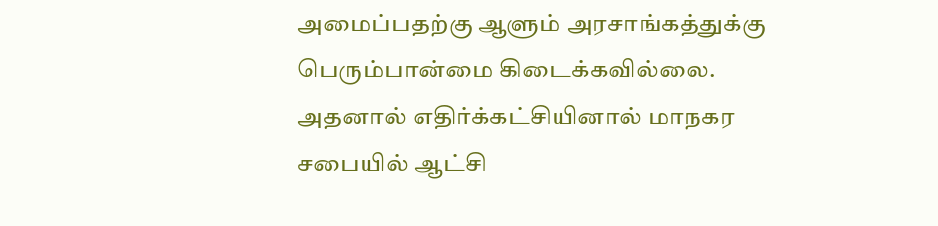அமைப்பதற்கு ஆளும் அரசாங்கத்துக்கு பெரும்பான்மை கிடைக்கவில்லை. அதனால் எதிர்க்கட்சியினால் மாநகர சபையில் ஆட்சி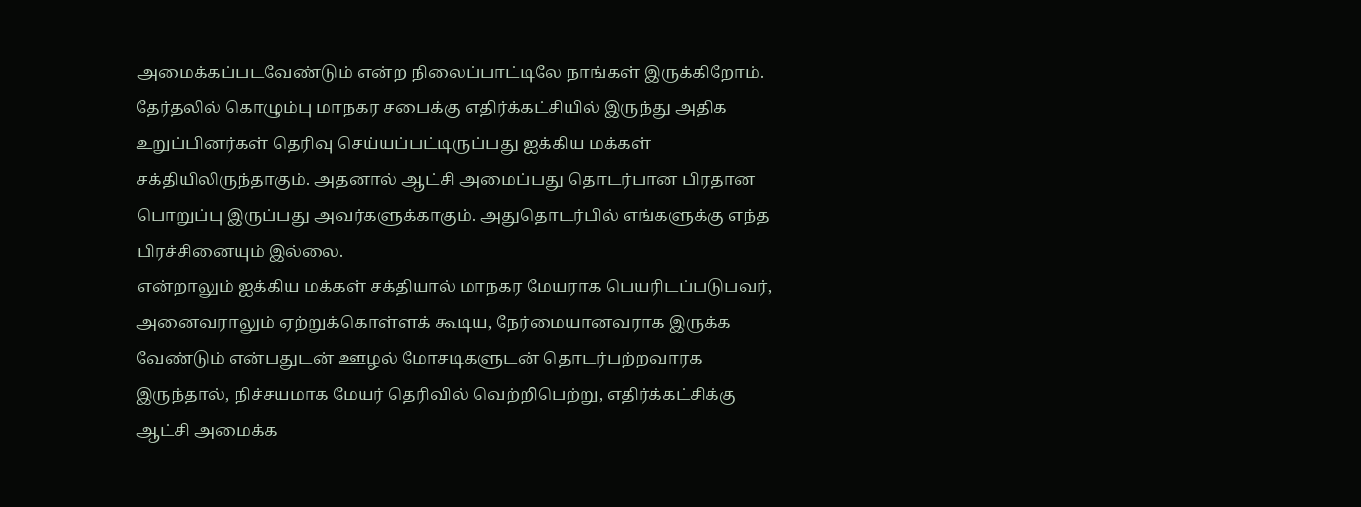அமைக்கப்படவேண்டும் என்ற நிலைப்பாட்டிலே நாங்கள் இருக்கிறோம்.
தேர்தலில் கொழும்பு மாநகர சபைக்கு எதிர்க்கட்சியில் இருந்து அதிக உறுப்பினர்கள் தெரிவு செய்யப்பட்டிருப்பது ஐக்கிய மக்கள் சக்தியிலிருந்தாகும். அதனால் ஆட்சி அமைப்பது தொடர்பான பிரதான பொறுப்பு இருப்பது அவர்களுக்காகும். அதுதொடர்பில் எங்களுக்கு எந்த பிரச்சினையும் இல்லை.
என்றாலும் ஐக்கிய மக்கள் சக்தியால் மாநகர மேயராக பெயரிடப்படுபவர், அனைவராலும் ஏற்றுக்கொள்ளக் கூடிய, நேர்மையானவராக இருக்க வேண்டும் என்பதுடன் ஊழல் மோசடிகளுடன் தொடர்பற்றவாரக இருந்தால், நிச்சயமாக மேயர் தெரிவில் வெற்றிபெற்று, எதிர்க்கட்சிக்கு ஆட்சி அமைக்க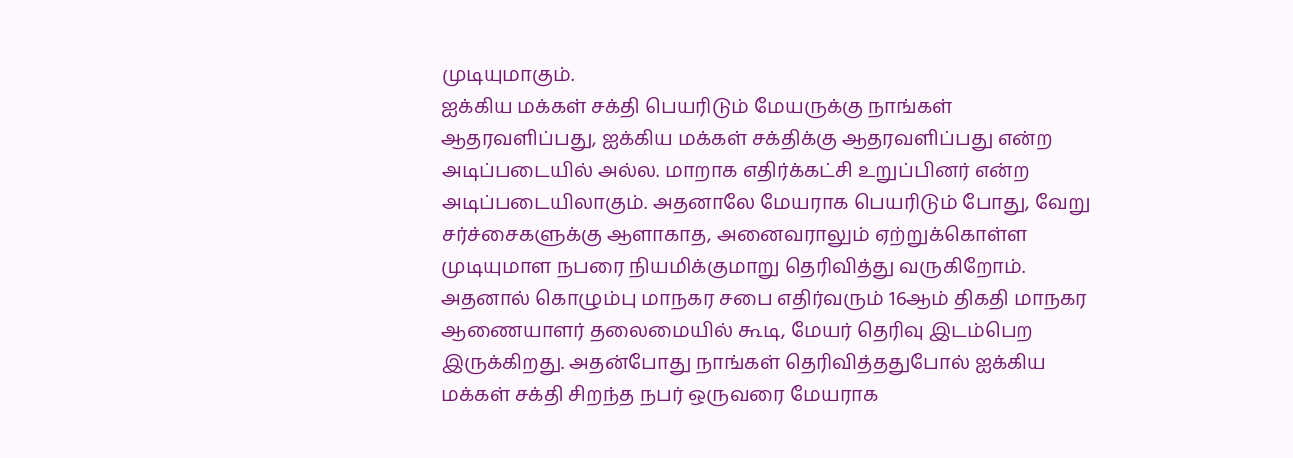முடியுமாகும்.
ஐக்கிய மக்கள் சக்தி பெயரிடும் மேயருக்கு நாங்கள் ஆதரவளிப்பது, ஐக்கிய மக்கள் சக்திக்கு ஆதரவளிப்பது என்ற அடிப்படையில் அல்ல. மாறாக எதிர்க்கட்சி உறுப்பினர் என்ற அடிப்படையிலாகும். அதனாலே மேயராக பெயரிடும் போது, வேறு சர்ச்சைகளுக்கு ஆளாகாத, அனைவராலும் ஏற்றுக்கொள்ள முடியுமாள நபரை நியமிக்குமாறு தெரிவித்து வருகிறோம்.
அதனால் கொழும்பு மாநகர சபை எதிர்வரும் 16ஆம் திகதி மாநகர ஆணையாளர் தலைமையில் கூடி, மேயர் தெரிவு இடம்பெற இருக்கிறது. அதன்போது நாங்கள் தெரிவித்ததுபோல் ஐக்கிய மக்கள் சக்தி சிறந்த நபர் ஒருவரை மேயராக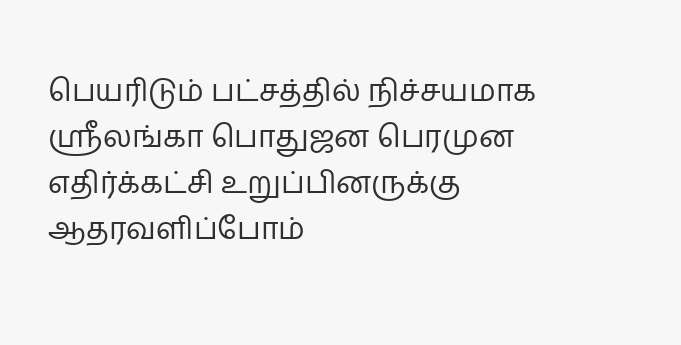பெயரிடும் பட்சத்தில் நிச்சயமாக ஸ்ரீலங்கா பொதுஜன பெரமுன எதிர்க்கட்சி உறுப்பினருக்கு ஆதரவளிப்போம்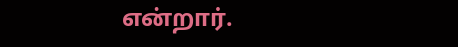என்றார்.